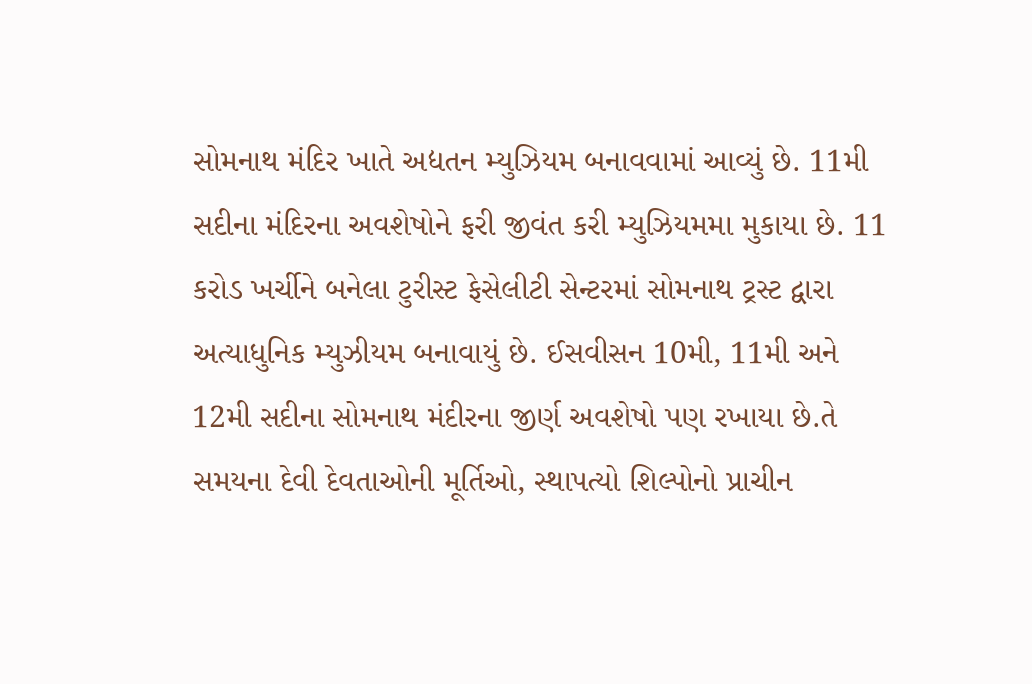સોમનાથ મંદિર ખાતે અદ્યતન મ્યુઝિયમ બનાવવામાં આવ્યું છે. 11મી સદીના મંદિરના અવશેષોને ફરી જીવંત કરી મ્યુઝિયમમા મુકાયા છે. 11 કરોડ ખર્ચીને બનેલા ટુરીસ્ટ ફેસેલીટી સેન્ટરમાં સોમનાથ ટ્રસ્ટ દ્વારા અત્યાધુનિક મ્યુઝીયમ બનાવાયું છે. ઈસવીસન 10મી, 11મી અને 12મી સદીના સોમનાથ મંદીરના જીર્ણ અવશેષો પણ રખાયા છે.તે સમયના દેવી દેવતાઓની મૂર્તિઓ, સ્થાપત્યો શિલ્પોનો પ્રાચીન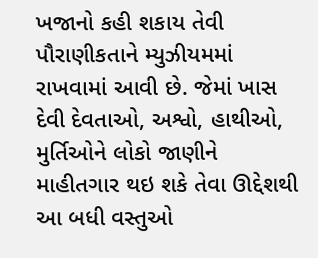ખજાનો કહી શકાય તેવી પૌરાણીકતાને મ્યુઝીયમમાં રાખવામાં આવી છે. જેમાં ખાસ દેવી દેવતાઓ, અશ્વો, હાથીઓ, મુર્તિઓને લોકો જાણીને માહીતગાર થઇ શકે તેવા ઊદ્દેશથી આ બધી વસ્તુઓ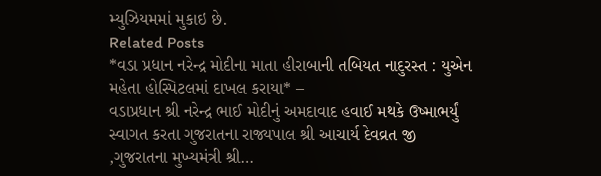મ્યુઝિયમમાં મુકાઇ છે.
Related Posts
*વડા પ્રધાન નરેન્દ્ર મોદીના માતા હીરાબાની તબિયત નાદુરસ્ત : યુએન મહેતા હોસ્પિટલમાં દાખલ કરાયા* –
વડાપ્રધાન શ્રી નરેન્દ્ર ભાઈ મોદીનું અમદાવાદ હવાઈ મથકે ઉષ્માભર્યું સ્વાગત કરતા ગુજરાતના રાજ્યપાલ શ્રી આચાર્ય દેવવ્રત જી ,ગુજરાતના મુખ્યમંત્રી શ્રી…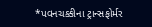*પવનચક્કીના ટ્રાન્સફોર્મર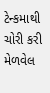ટેન્કમાથી ચોરી કરી મેળવેલ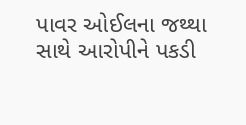પાવર ઓઈલના જથ્થા સાથે આરોપીને પકડી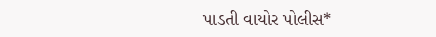પાડતી વાયોર પોલીસ*